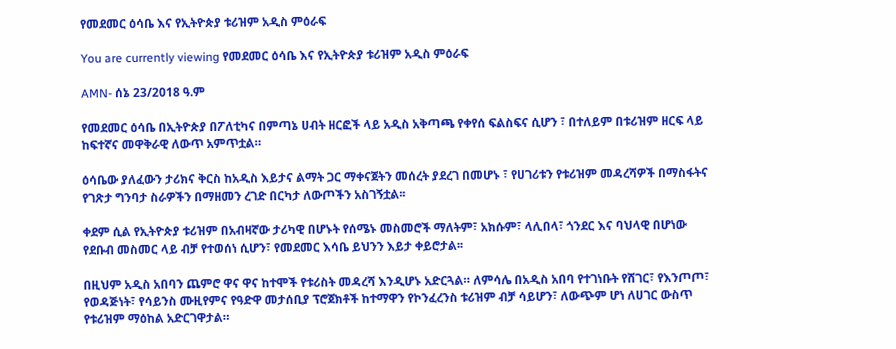የመደመር ዕሳቤ እና የኢትዮጵያ ቱሪዝም አዲስ ምዕራፍ

You are currently viewing የመደመር ዕሳቤ እና የኢትዮጵያ ቱሪዝም አዲስ ምዕራፍ

AMN- ሰኔ 23/2018 ዓ.ም

የመደመር ዕሳቤ በኢትዮጵያ በፖለቲካና በምጣኔ ሀብት ዘርፎች ላይ አዲስ አቅጣጫ የቀየሰ ፍልስፍና ሲሆን ፣ በተለይም በቱሪዝም ዘርፍ ላይ ከፍተኛና መዋቅራዊ ለውጥ አምጥቷል።

ዕሳቤው ያለፈውን ታሪክና ቅርስ ከአዲስ እይታና ልማት ጋር ማቀናጀትን መሰረት ያደረገ በመሆኑ ፣ የሀገሪቱን የቱሪዝም መዳረሻዎች በማስፋትና የገጽታ ግንባታ ስራዎችን በማዘመን ረገድ በርካታ ለውጦችን አስገኝቷል፡፡

ቀደም ሲል የኢትዮጵያ ቱሪዝም በአብዛኛው ታሪካዊ በሆኑት የሰሜኑ መስመሮች ማለትም፣ አክሱም፣ ላሊበላ፣ ጎንደር እና ባህላዊ በሆነው የደቡብ መስመር ላይ ብቻ የተወሰነ ሲሆን፣ የመደመር እሳቤ ይህንን እይታ ቀይሮታል፡፡

በዚህም አዲስ አበባን ጨምሮ ዋና ዋና ከተሞች የቱሪስት መዳረሻ እንዲሆኑ አድርጓል። ለምሳሌ በአዲስ አበባ የተገነቡት የሸገር፣ የእንጦጦ፣ የወዳጅነት፣ የሳይንስ ሙዚየምና የዓድዋ መታሰቢያ ፕሮጀክቶች ከተማዋን የኮንፈረንስ ቱሪዝም ብቻ ሳይሆን፣ ለውጭም ሆነ ለሀገር ውስጥ የቱሪዝም ማዕከል አድርገዋታል።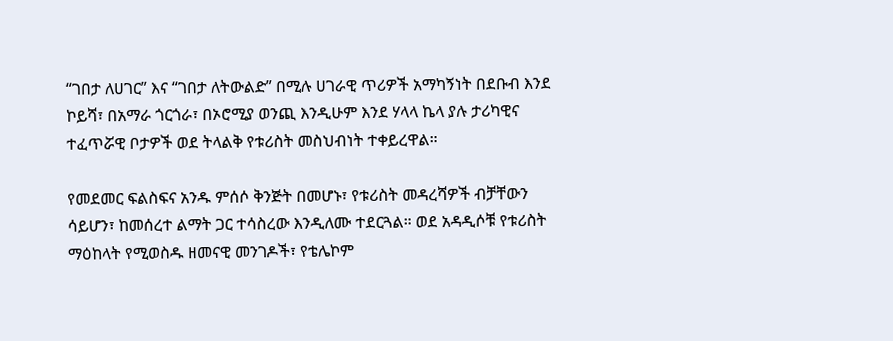“ገበታ ለሀገር” እና “ገበታ ለትውልድ” በሚሉ ሀገራዊ ጥሪዎች አማካኝነት በደቡብ እንደ ኮይሻ፣ በአማራ ጎርጎራ፣ በኦሮሚያ ወንጪ እንዲሁም እንደ ሃላላ ኬላ ያሉ ታሪካዊና ተፈጥሯዊ ቦታዎች ወደ ትላልቅ የቱሪስት መስህብነት ተቀይረዋል።

የመደመር ፍልስፍና አንዱ ምሰሶ ቅንጅት በመሆኑ፣ የቱሪስት መዳረሻዎች ብቻቸውን ሳይሆን፣ ከመሰረተ ልማት ጋር ተሳስረው እንዲለሙ ተደርጓል። ወደ አዳዲሶቹ የቱሪስት ማዕከላት የሚወስዱ ዘመናዊ መንገዶች፣ የቴሌኮም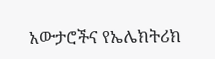አውታሮችና የኤሌክትሪክ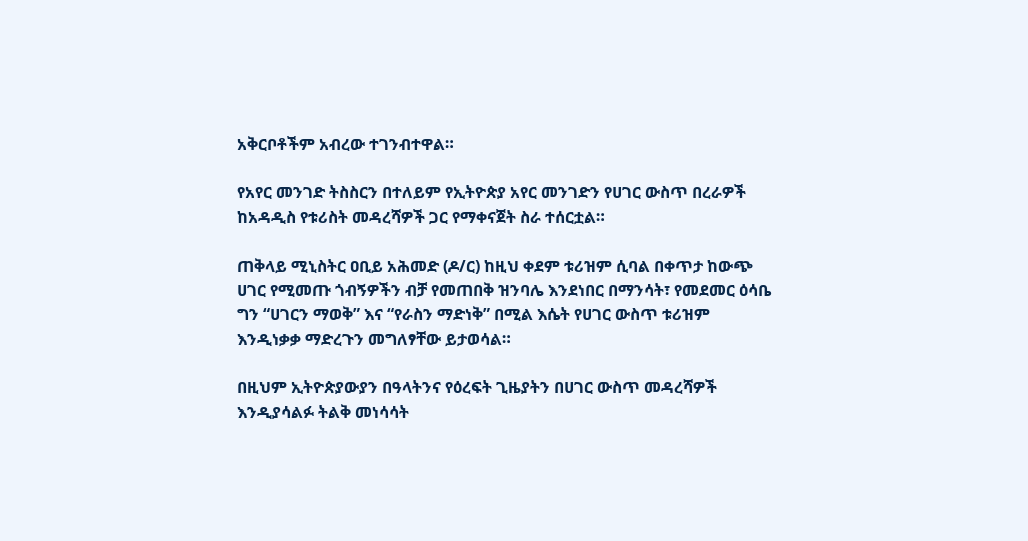አቅርቦቶችም አብረው ተገንብተዋል።

የአየር መንገድ ትስስርን በተለይም የኢትዮጵያ አየር መንገድን የሀገር ውስጥ በረራዎች ከአዳዲስ የቱሪስት መዳረሻዎች ጋር የማቀናጀት ስራ ተሰርቷል።

ጠቅላይ ሚኒስትር ዐቢይ አሕመድ (ዶ/ር) ከዚህ ቀደም ቱሪዝም ሲባል በቀጥታ ከውጭ ሀገር የሚመጡ ጎብኝዎችን ብቻ የመጠበቅ ዝንባሌ እንደነበር በማንሳት፣ የመደመር ዕሳቤ ግን “ሀገርን ማወቅ” እና “የራስን ማድነቅ” በሚል እሴት የሀገር ውስጥ ቱሪዝም እንዲነቃቃ ማድረጉን መግለፃቸው ይታወሳል።

በዚህም ኢትዮጵያውያን በዓላትንና የዕረፍት ጊዜያትን በሀገር ውስጥ መዳረሻዎች እንዲያሳልፉ ትልቅ መነሳሳት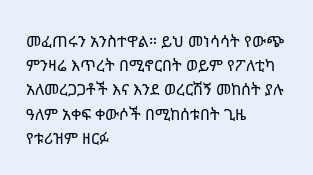መፈጠሩን አንስተዋል። ይህ መነሳሳት የውጭ ምንዛሬ እጥረት በሚኖርበት ወይም የፖለቲካ አለመረጋጋቶች እና እንደ ወረርሽኝ መከሰት ያሉ ዓለም አቀፍ ቀውሶች በሚከሰቱበት ጊዜ የቱሪዝም ዘርፉ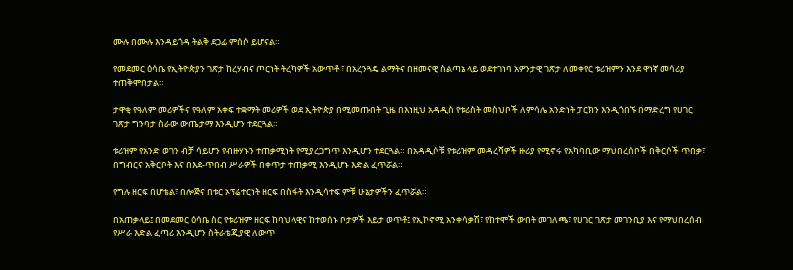ሙሉ በሙሉ እንዳይጎዳ ትልቅ ደጋፊ ምሰሶ ይሆናል።

የመደመር ዕሳቤ የኢትዮጵያን ገጽታ ከረሃብና ጦርነት ትረካዎች አውጥቶ ፣ በአረንጓዴ ልማትና በዘመናዊ ስልጣኔ ላይ ወደተገነባ አዎንታዊ ገጽታ ለመቀየር ቱሪዝምን እንደ ዋነኛ መሳሪያ ተጠቅሞበታል።

ታዋቂ የዓለም መሪዎችና የዓለም አቀፍ ተቋማት መሪዎች ወደ ኢትዮጵያ በሚመጡበት ጊዜ በእነዚህ አዳዲስ የቱሪስት መስህቦች ለምሳሌ አንድነት ፓርክን እንዲጎበኙ በማድረግ የሀገር ገጽታ ግንባታ ስራው ውጤታማ እንዲሆን ተደርጓል።

ቱሪዝም የአንድ ወገን ብቻ ሳይሆን የብዙሃኑን ተጠቃሚነት የሚያረጋግጥ እንዲሆን ተደርጓል። በአዳዲሶቹ የቱሪዝም መዳረሻዎች ዙሪያ የሚኖሩ የአካባቢው ማህበረሰቦች በቅርሶች ጥበቃ፣ በግብርና አቅርቦት እና በእደ-ጥበብ ሥራዎች በቀጥታ ተጠቃሚ እንዲሆኑ እድል ፈጥሯል።

የግሉ ዘርፍ በሆቴል፣ በሎጅና በቱር ኦፕሬተርነት ዘርፍ በስፋት እንዲሳተፍ ምቹ ሁኔታዎችን ፈጥሯል።

በአጠቃላይ፤ በመደመር ዕሳቤ ስር የቱሪዝም ዘርፍ ከባህላዊና ከተወሰኑ ቦታዎች እይታ ወጥቶ፤ የኢኮኖሚ አንቀሳቃሽ፣ የከተሞች ውበት መገለጫ፣ የሀገር ገጽታ መገንቢያ እና የማህበረሰብ የሥራ እድል ፈጣሪ እንዲሆን ስትራቴጂያዊ ለውጥ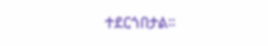ተደርጎበታል።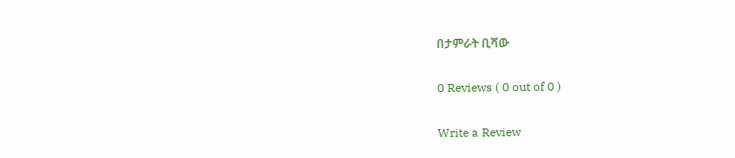በታምራት ቢሻው

0 Reviews ( 0 out of 0 )

Write a Review